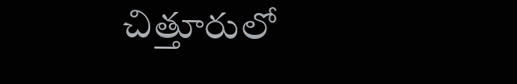చిత్తూరులో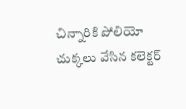చిన్నారికి పోలియో చుక్కలు వేసిన కలెక్టర్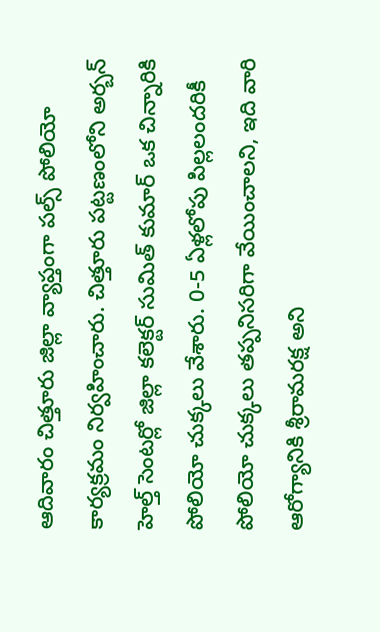ఆదివారం చిత్తూరు జిల్లా వ్యాప్తంగా పల్స్ పోలియో కార్యక్రమం నిర్వహించారు. చిత్తూరు పట్టణంలోని అర్బన్ హెల్త్ సెంటర్లో జిల్లా కలెక్టర్ సుమిత్ కుమార్ ఒక చిన్నారికి పోలియో చుక్కలు వేశారు. 0-5 ఏళ్లలోపు పిల్లలందరికీ పోలియో చుక్కలు తప్పనిసరిగా వేయించాలని, ఇది వారి ఆరోగ్యానికి శ్రీరామరక్ష అని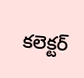కలెక్టర్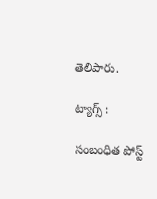తెలిపారు.

ట్యాగ్స్ :

సంబంధిత పోస్ట్